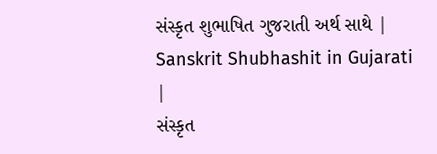સંસ્કૃત શુભાષિત ગુજરાતી અર્થ સાથે | Sanskrit Shubhashit in Gujarati |
સંસ્કૃત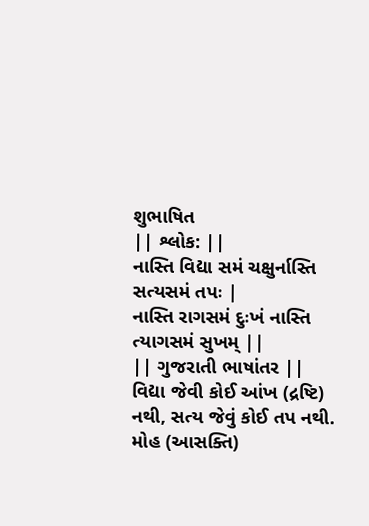શુભાષિત
|| શ્લોક: ||
નાસ્તિ વિદ્યા સમં ચક્ષુર્નાસ્તિ સત્યસમં તપઃ |
નાસ્તિ રાગસમં દુઃખં નાસ્તિ ત્યાગસમં સુખમ્ ||
|| ગુજરાતી ભાષાંતર ||
વિદ્યા જેવી કોઈ આંખ (દ્રષ્ટિ) નથી, સત્ય જેવું કોઈ તપ નથી.
મોહ (આસક્તિ)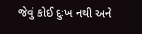જેવું કોઈ દુઃખ નથી અને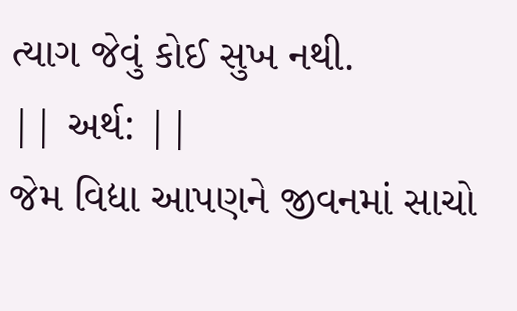ત્યાગ જેવું કોઈ સુખ નથી.
|| અર્થ: ||
જેમ વિદ્યા આપણને જીવનમાં સાચો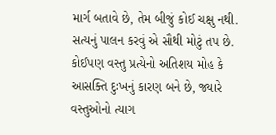માર્ગ બતાવે છે, તેમ બીજું કોઈ ચક્ષુ નથી. સત્યનું પાલન કરવું એ સૌથી મોટું તપ છે. કોઈપણ વસ્તુ પ્રત્યેનો અતિશય મોહ કે આસક્તિ દુઃખનું કારણ બને છે, જ્યારે વસ્તુઓનો ત્યાગ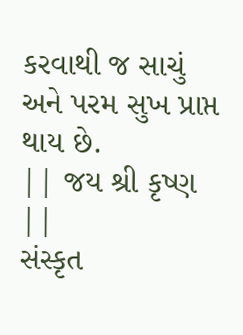કરવાથી જ સાચું અને પરમ સુખ પ્રાપ્ત થાય છે.
|| જય શ્રી કૃષ્ણ ||
સંસ્કૃત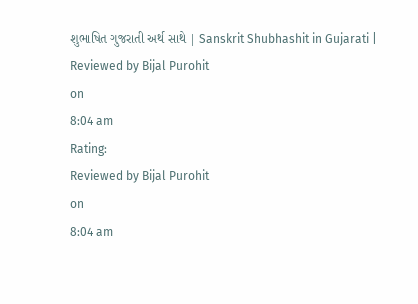શુભાષિત ગુજરાતી અર્થ સાથે | Sanskrit Shubhashit in Gujarati |
Reviewed by Bijal Purohit
on
8:04 am
Rating:
Reviewed by Bijal Purohit
on
8:04 am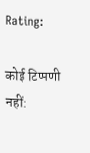Rating:

कोई टिप्पणी नहीं: